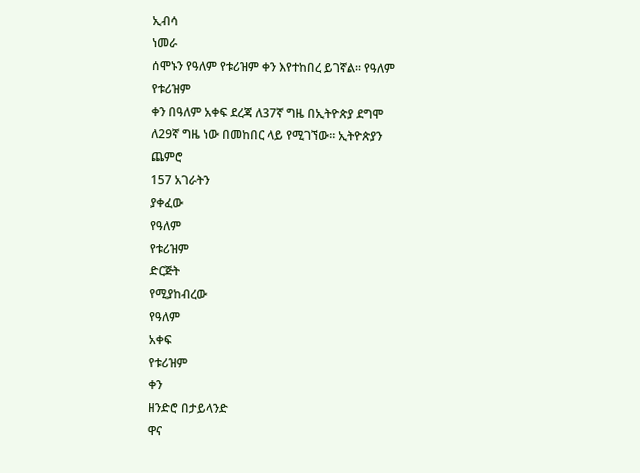ኢብሳ
ነመራ
ሰሞኑን የዓለም የቱሪዝም ቀን እየተከበረ ይገኛል። የዓለም የቱሪዝም
ቀን በዓለም አቀፍ ደረጃ ለ37ኛ ግዜ በኢትዮጵያ ደግሞ ለ29ኛ ግዜ ነው በመከበር ላይ የሚገኘው። ኢትዮጵያን
ጨምሮ
157 አገራትን
ያቀፈው
የዓለም
የቱሪዝም
ድርጅት
የሚያከብረው
የዓለም
አቀፍ
የቱሪዝም
ቀን
ዘንድሮ በታይላንድ
ዋና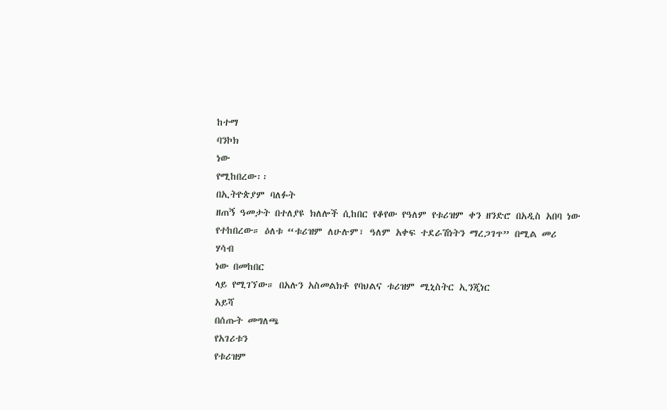ከተማ
ባንኮክ
ነው
የሚከበረው፡፡
በኢትዮጵያም ባለፉት
ዘጠኝ ዓመታት በተለያዩ ክለሎች ሲከበር የቆየው የዓለም የቱሪዝም ቀን ዘንድሮ በአዲስ አበባ ነው የተከበረው። ዕለቱ “ቱሪዝም ለሁሉም፣ ዓለም አቀፍ ተደራሽነትን ማረጋገጥ” በሚል መሪ
ሃሳብ
ነው በመከበር
ላይ የሚገኘው። በአሉን አስመልክቶ የባህልና ቱሪዝም ሚኒስትር ኢንጂነር
አይሻ
በሰጡት መግለጫ
የአገሪቱን
የቱሪዝም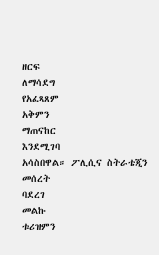ዘርፍ
ለማሳደግ
የአፈጻጸም
አቅምን
ማጠናከር
እንደሚገባ
አሳስበዋል። ፖሊሲና ስትራቴጂን
መሰረት
ባደረገ
መልኩ
ቱሪዝምን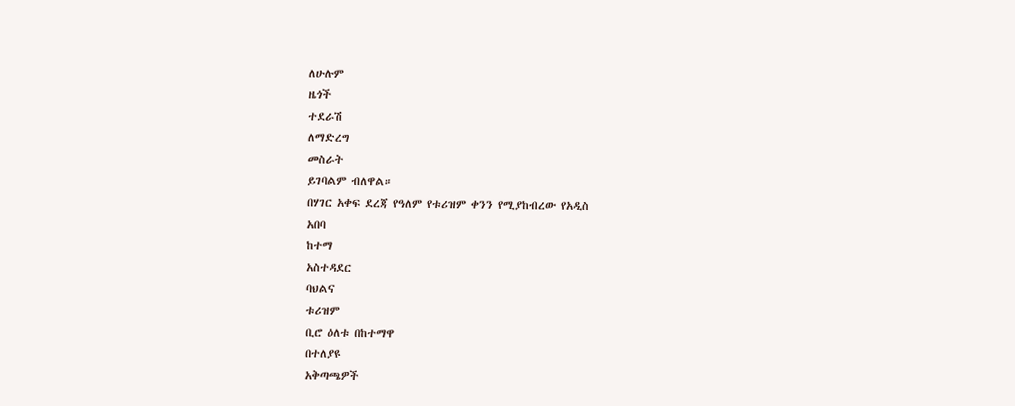ለሁሉም
ዜጎች
ተደራሽ
ለማድረግ
መስራት
ይገባልም ብለዋል።
በሃገር አቀፍ ደረጃ የዓለም የቱሪዝም ቀንን የሚያከብረው የአዲስ
አበባ
ከተማ
አስተዳደር
ባህልና
ቱሪዝም
ቢሮ ዕለቱ በከተማዋ
በተለያዩ
አቅጣጫዎች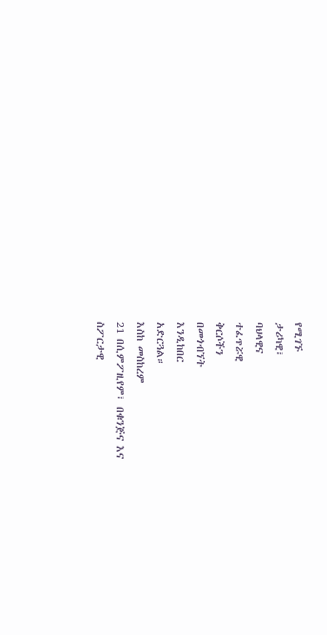የሚገኙ
ታሪካዊ፣
ባህላዊና
ተፈጥሯዊ
ቅርሶችን
በመጎብኘት
እንዲከበር
አድርጓል።
እስከ መስከረም
21 በሲምፖዚየም፣ በቁንጅና እና
ስፖርታዊ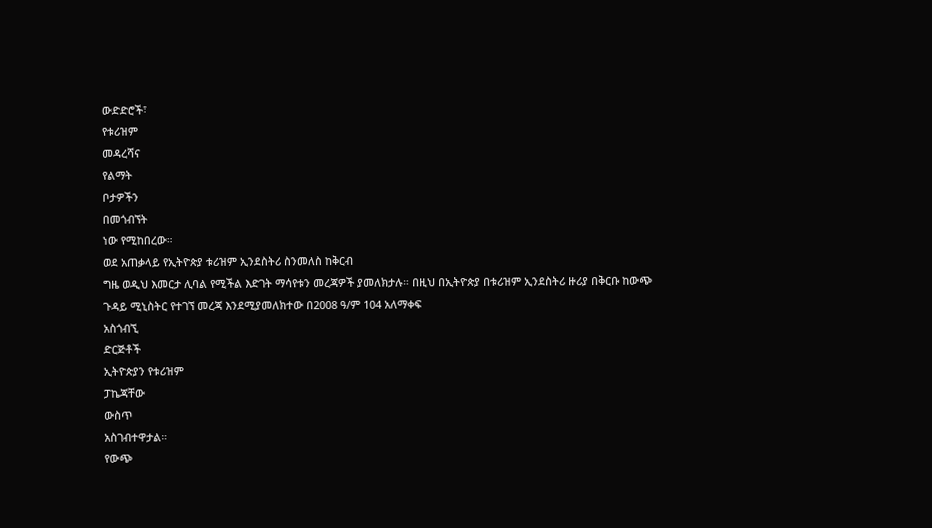ውድድሮች፣
የቱሪዝም
መዳረሻና
የልማት
ቦታዎችን
በመጎብኘት
ነው የሚከበረው።
ወደ አጠቃላይ የኢትዮጵያ ቱሪዝም ኢንደስትሪ ስንመለስ ከቅርብ
ግዜ ወዲህ እመርታ ሊባል የሚችል እድገት ማሳየቱን መረጃዎች ያመለክታሉ። በዚህ በኢትዮጵያ በቱሪዝም ኢንደስትሪ ዙሪያ በቅርቡ ከውጭ
ጉዳይ ሚኒስትር የተገኘ መረጃ እንደሚያመለክተው በ2008 ዓ/ም 104 አለማቀፍ
አስጎብኚ
ድርጅቶች
ኢትዮጵያን የቱሪዝም
ፓኬጃቸው
ውስጥ
አስገብተዋታል።
የውጭ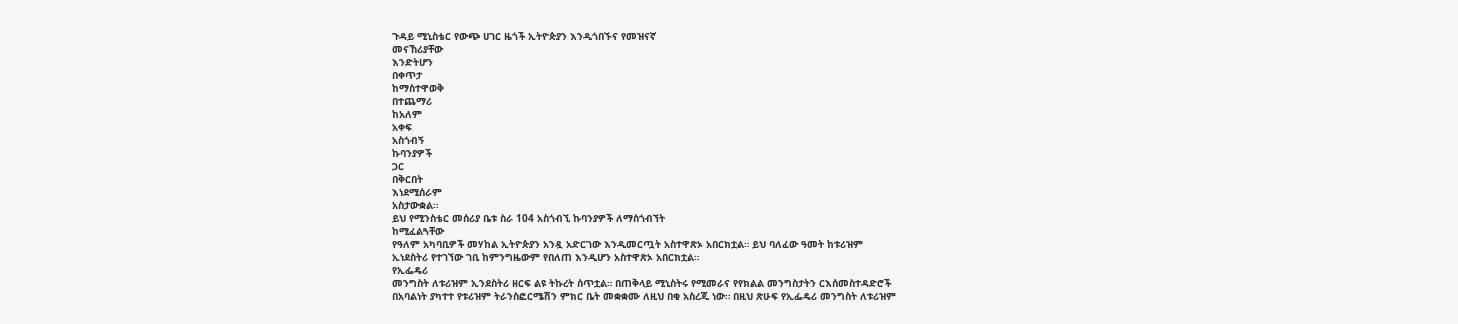ጉዳይ ሚኒስቴር የውጭ ሀገር ዜጎች ኢትዮጵያን እንዲጎበኙና የመዝናኛ
መናኸሪያቸው
እንድትሆን
በቀጥታ
ከማስተዋወቅ
በተጨማሪ
ከአለም
አቀፍ
አስጎብኝ
ኩባንያዎች
ጋር
በቅርበት
እነደሚሰራም
አስታውቋል።
ይህ የሚንስቴር መሰሪያ ቤቱ ስራ 104 አስጎብኚ ኩባንያዎች ለማስጎብኘት
ከሚፈልጓቸው
የዓለም አካባቢዎች መሃከል ኢትዮጵያን አንዷ አድርገው እንዲመርጧት አስተዋጽኦ አበርክቷል። ይህ ባለፈው ዓመት ከቱሪዝም
ኢነደስትሪ የተገኘው ገቢ ከምንግዜውም የበለጠ እንዲሆን አስተዋጽኦ አበርክቷል።
የኢፌዴሪ
መንግስት ለቱሪዝም ኢንደስትሪ ዘርፍ ልዩ ትኩረት ሰጥቷል። በጠቅላይ ሚኒስትሩ የሚመራና የየክልል መንግስታትን ርእሰመስተዳድሮች
በአባልነት ያካተተ የቱሪዝም ትራንስፎርሜሽን ምክር ቤት መቋቋሙ ለዚህ በቂ አስረጂ ነው። በዚህ ጽሁፍ የኢፌዴሪ መንግስት ለቱሪዝም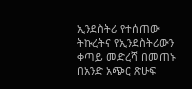ኢንደስትሪ የተሰጠው ትኩረትና የኢንደስትሪውን ቀጣይ መድረሻ በመጠኑ በአንድ አጭር ጽሁፍ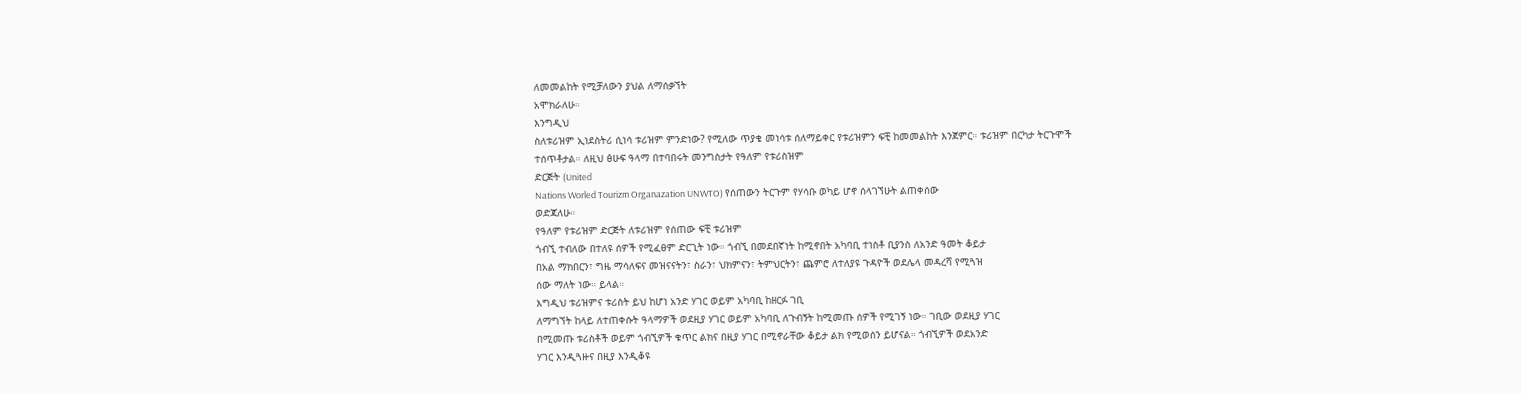ለመመልከት የሚቻለውን ያህል ለማሰቃኘት
አሞክራለሁ።
እንግዲህ
ስለቱሪዝም ኢነደስትሪ ሲነሳ ቱሪዝም ምንድነው? የሚለው ጥያቄ መነሳቱ ሰለማይቀር የቱሪዝምን ፍቺ ከመመልከት እንጀምር። ቱሪዝም በርካታ ትርጉሞች
ተሰጥቶታል። ለዚህ ፅሁፍ ዓላማ በተባበሩት መንግስታት የዓለም የቱሪስዝም
ድርጅት (United
Nations Worled Tourizm Organazation UNWTO) የሰጠውን ትርጉም የሃሳቡ ወካይ ሆኖ ሰላገኘሁት ልጠቀሰው
ወድጃለሁ።
የዓለም የቱሪዝም ድርጅት ለቱሪዝም የሰጠው ፍቺ ቱሪዝም
ጎብኚ ተብለው በተለዩ ሰዎች የሚፈፀም ድርጊት ነው። ጎብኚ በመደበኛነት ከሚኖበት አካባቢ ተነስቶ ቢያንስ ለአንድ ዓመት ቆይታ
በአል ማክበርን፣ ግዜ ማሳለፍና መዝናናትን፣ ስራን፣ ህክምናን፣ ትምህርትን፣ ጨምሮ ለተለያዩ ጉዳዮች ወደሌላ መዳረሻ የሚጓዝ
ሰው ማለት ነው። ይላል።
እግዲህ ቱሪዝምና ቱሪስት ይህ ከሆነ አንድ ሃገር ወይም አካባቢ ከዘርፉ ገቢ
ለማግኘት ከላይ ለተጠቀሱት ዓላማዎች ወደዚያ ሃገር ወይም አካባቢ ለጉብኝት ከሚመጡ ሰዎች የሚገኝ ነው። ገቢው ወደዚያ ሃገር
በሚመጡ ቱሪስቶች ወይም ጎብኚዎች ቁጥር ልክና በዚያ ሃገር በሚኖራቸው ቆይታ ልክ የሚወሰን ይሆናል። ጎብኚዎች ወደአንድ
ሃገር እንዲጓዙና በዚያ እንዲቆዩ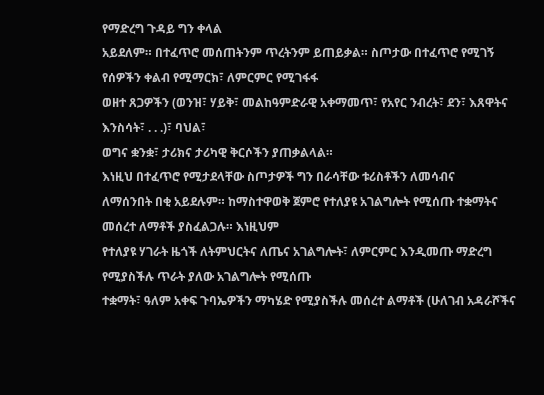የማድረግ ጉዳይ ግን ቀላል
አይደለም። በተፈጥሮ መሰጠትንም ጥረትንም ይጠይቃል። ስጦታው በተፈጥሮ የሚገኝ የሰዎችን ቀልብ የሚማርክ፣ ለምርምር የሚገፋፋ
ወዘተ ጸጋዎችን (ወንዝ፣ ሃይቅ፣ መልከዓምድራዊ አቀማመጥ፣ የአየር ንብረት፣ ደን፣ እጸዋትና እንስሳት፣ . . .)፣ ባህል፣
ወግና ቋንቋ፣ ታሪክና ታሪካዊ ቅርሶችን ያጠቃልላል።
እነዚህ በተፈጥሮ የሚታደላቸው ስጦታዎች ግን በራሳቸው ቱሪስቶችን ለመሳብና
ለማሰንበት በቂ አይደሉም። ከማስተዋወቅ ጀምሮ የተለያዩ አገልግሎት የሚሰጡ ተቋማትና መሰረተ ለማቶች ያስፈልጋሉ። እነዚህም
የተለያዩ ሃገራት ዜጎች ለትምህርትና ለጤና አገልግሎት፣ ለምርምር እንዲመጡ ማድረግ የሚያስችሉ ጥራት ያለው አገልግሎት የሚሰጡ
ተቋማት፣ ዓለም አቀፍ ጉባኤዎችን ማካሄድ የሚያስችሉ መሰረተ ልማቶች (ሁለገብ አዳራሾችና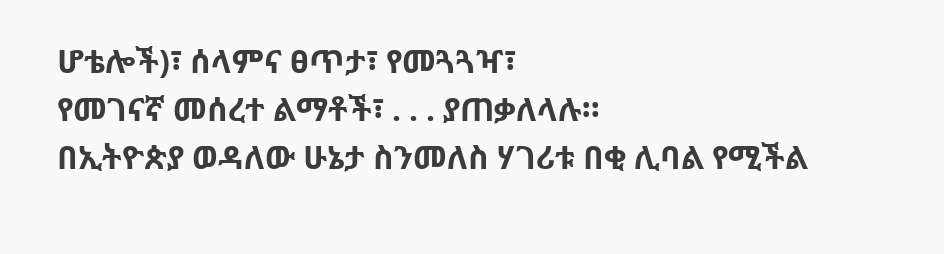ሆቴሎች)፣ ሰላምና ፀጥታ፣ የመጓጓዣ፣
የመገናኛ መሰረተ ልማቶች፣ . . . ያጠቃለላሉ።
በኢትዮጵያ ወዳለው ሁኔታ ስንመለስ ሃገሪቱ በቂ ሊባል የሚችል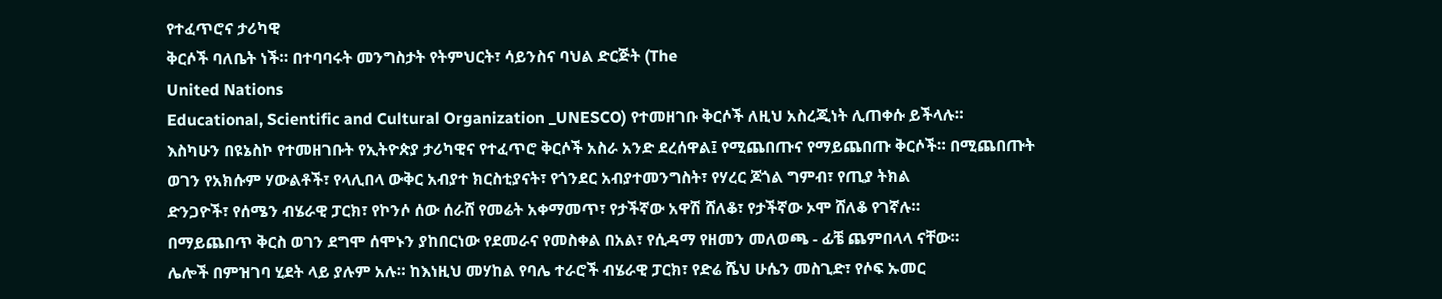የተፈጥሮና ታሪካዊ
ቅርሶች ባለቤት ነች። በተባባሩት መንግስታት የትምህርት፣ ሳይንስና ባህል ድርጅት (The
United Nations
Educational, Scientific and Cultural Organization _UNESCO) የተመዘገቡ ቅርሶች ለዚህ አስረጂነት ሊጠቀሱ ይችላሉ።
እስካሁን በዩኔስኮ የተመዘገቡት የኢትዮጵያ ታሪካዊና የተፈጥሮ ቅርሶች አስራ አንድ ደረሰዋል፤ የሚጨበጡና የማይጨበጡ ቅርሶች። በሚጨበጡት
ወገን የአክሱም ሃውልቶች፣ የላሊበላ ውቅር አብያተ ክርስቲያናት፣ የጎንደር አብያተመንግስት፣ የሃረር ጆጎል ግምብ፣ የጢያ ትክል
ድንጋዮች፣ የሰሜን ብሄራዊ ፓርክ፣ የኮንሶ ሰው ሰራሸ የመሬት አቀማመጥ፣ የታችኛው አዋሽ ሸለቆ፣ የታችኛው ኦሞ ሸለቆ የገኛሉ።
በማይጨበጥ ቅርስ ወገን ደግሞ ሰሞኑን ያከበርነው የደመራና የመስቀል በአል፣ የሲዳማ የዘመን መለወጫ - ፊቼ ጨምበላላ ናቸው።
ሌሎች በምዝገባ ሂደት ላይ ያሉም አሉ። ከእነዚህ መሃከል የባሌ ተራሮች ብሄራዊ ፓርክ፣ የድሬ ሼህ ሁሴን መስጊድ፣ የሶፍ ኡመር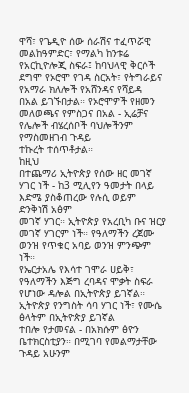ዋሻ፣ የጌዲዮ ሰው ሰራሽና ተፈጥሯዊ መልከዓምድር፣ የማልካ ከንቱሬ
የአርኪዮሎጂ ስፍራ፤ ከባህላዊ ቅርሶች ደግሞ የኦሮሞ የገዳ ስርአት፣ የትግራይና የአማራ ክለሎች የአሸንዳና የሻይዳ
በአል ይገኙበታል። የኦሮሞዎች የዘመን መለወጫና የምስጋና በአል - ኢሬቻና የሌሎች ብሄረሰቦች ባህሎችንም የማስመዘገብ ጉዳይ
ተኩረት ተሰጥቶታል።
ከዚህ
በተጨማሪ ኢትዮጵያ የሰው ዘር መገኛ ሃገር ነች - ከ3 ሚሊየን ዓመታት በላይ እድሜ ያስቆጠረው የሉሲ ወይም ድንቅነሽ አፅም
መገኛ ሃገር። ኢትዮጵያ የአረቢካ ቡና ዝርያ መገኛ ሃገርም ነች። የዓለማችን ረጀሙ ወንዝ የጥቁር አባይ ወንዝ ምንጭም ነች።
የኤርታአሌ የእሳተ ገሞራ ሀይቅ፣ የዓለማችን እጅግ ረባዳና ሞቃት ስፍራ የሆነው ዳሎል በኢትዮጵያ ይገኛል። ኢትዮጵያ የንግስት ሳባ ሃገር ነች፣ የሙሴ ፅላትም በኢትዮጵያ ይገኛል
ተበሎ የታመናል - በአክሱም ፅዮን ቤተክርስቲያን። በሚገባ የመልማታቸው ጉዳይ አሁንም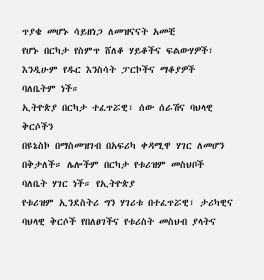ጥያቄ መሆኑ ሳይዘነጋ ለመዝናናት አመቺ
የሆኑ በርካታ የስምጥ ሸለቆ ሃይቆችና ፍልውሃዎች፣ እንዲሁም የዱር እንስሳት ፓርኮችና ማቆያዎች ባለቤትም ነች።
ኢትዮጵያ በርካታ ተፈጥሯዊ፣ ሰው ሰራሽና ባህላዊ ቅርሶችን
በዩኔስኮ በማስመዝገብ በአፍሪካ ቀዳሚዋ ሃገር ለመሆን በቅታለች። ሌሎችም በርካታ የቱሪዝም መስህቦች ባለቤት ሃገር ነች። የኢትዮጵያ
የቱሪዝም ኢንደስትሪ ግን ሃገሪቱ በተፈጥሯዊ፣ ታሪካዊና ባህላዊ ቅርሶች የበለፀገችና የቱሪስት መስህብ ያላትና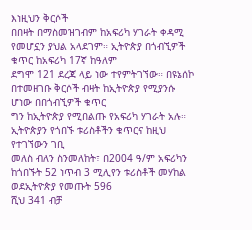እነዚህን ቅርሶች
በበዛት በማስመዝገብም ከአፍሪካ ሃገራት ቀዳሚ የመሆኗን ያህል አላደገም። ኢትዮጵያ በጎብኚዎች ቁጥር ከአፍሪካ 17ኛ ከዓለም
ደግሞ 121 ደረጃ ላይ ነው ተየምትገኘው። በዩኔሰኮ በተመዘገቡ ቅርሶች ብዛት ከኢትዮጵያ የሚያንሱ ሆነው በበጎብኚዎች ቁጥር
ግን ከኢትዮጵያ የሚበልጡ የአፍሪካ ሃገራት አሉ።
ኢትዮጵያን የጎበኙ ቱሪስቶችን ቁጥርና ከዚህ የተገኘውን ገቢ
መለስ ብለን ስንመለከት፣ በ2004 ዓ/ም አፍሪካን ከጎበኙት 52 ነጥብ 3 ሚሊየን ቱሪስቶች መሃከል ወደኢትዮጵያ የመጡት 596
ሺህ 341 ብቻ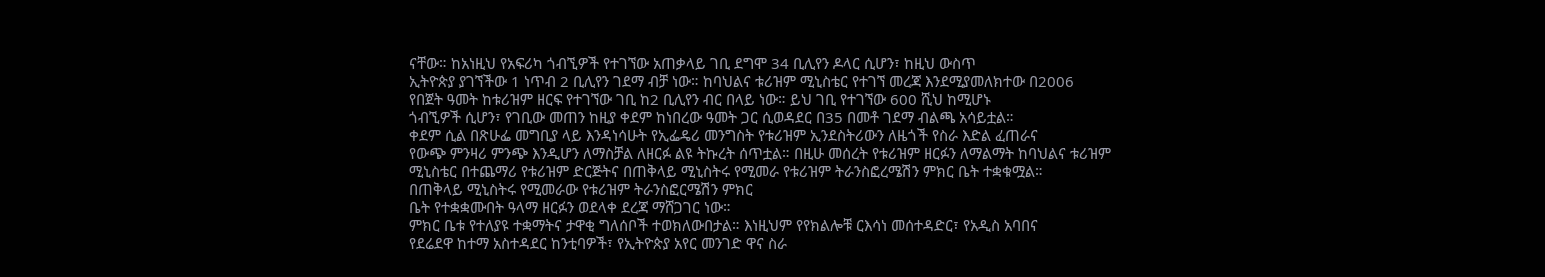ናቸው። ከአነዚህ የአፍሪካ ጎብኚዎች የተገኘው አጠቃላይ ገቢ ደግሞ 34 ቢሊየን ዶላር ሲሆን፣ ከዚህ ውስጥ
ኢትዮጵያ ያገኘችው 1 ነጥብ 2 ቢሊየን ገደማ ብቻ ነው። ከባህልና ቱሪዝም ሚኒስቴር የተገኘ መረጃ እንደሚያመለክተው በ2006
የበጀት ዓመት ከቱሪዝም ዘርፍ የተገኘው ገቢ ከ2 ቢሊየን ብር በላይ ነው። ይህ ገቢ የተገኘው 600 ሺህ ከሚሆኑ
ጎብኚዎች ሲሆን፣ የገቢው መጠን ከዚያ ቀደም ከነበረው ዓመት ጋር ሲወዳደር በ35 በመቶ ገደማ ብልጫ አሳይቷል።
ቀደም ሲል በጽሁፌ መግቢያ ላይ እንዳነሳሁት የኢፌዴሪ መንግስት የቱሪዝም ኢንደስትሪውን ለዜጎች የስራ እድል ፈጠራና
የውጭ ምንዛሪ ምንጭ እንዲሆን ለማስቻል ለዘርፉ ልዩ ትኩረት ሰጥቷል። በዚሁ መሰረት የቱሪዝም ዘርፉን ለማልማት ከባህልና ቱሪዝም
ሚኒስቴር በተጨማሪ የቱሪዝም ድርጅትና በጠቅላይ ሚኒስትሩ የሚመራ የቱሪዝም ትራንስፎረሜሽን ምክር ቤት ተቋቁሟል።
በጠቅላይ ሚኒስትሩ የሚመራው የቱሪዝም ትራንስፎርሜሽን ምክር
ቤት የተቋቋሙበት ዓላማ ዘርፉን ወደላቀ ደረጃ ማሸጋገር ነው።
ምክር ቤቱ የተለያዩ ተቋማትና ታዋቂ ግለሰቦች ተወክለውበታል። እነዚህም የየክልሎቹ ርእሳነ መሰተዳድር፣ የአዲስ አባበና
የደሬደዋ ከተማ አስተዳደር ከንቲባዎች፣ የኢትዮጵያ አየር መንገድ ዋና ስራ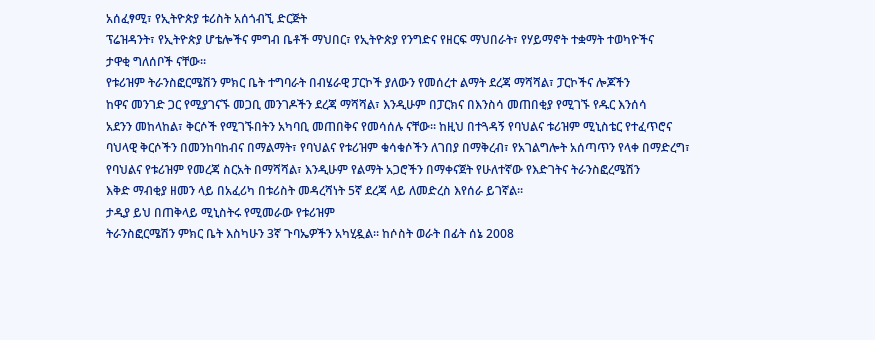አሰፈፃሚ፣ የኢትዮጵያ ቱሪስት አሰጎብኚ ድርጅት
ፕሬዝዳንት፣ የኢትዮጵያ ሆቴሎችና ምግብ ቤቶች ማህበር፣ የኢትዮጵያ የንግድና የዘርፍ ማህበራት፣ የሃይማኖት ተቋማት ተወካዮችና
ታዋቂ ግለሰቦች ናቸው።
የቱሪዝም ትራንስፎርሜሽን ምክር ቤት ተግባራት በብሄራዊ ፓርኮች ያለውን የመሰረተ ልማት ደረጃ ማሻሻል፣ ፓርኮችና ሎጆችን
ከዋና መንገድ ጋር የሚያገናኙ መጋቢ መንገዶችን ደረጃ ማሻሻል፣ እንዲሁም በፓርክና በእንስሳ መጠበቂያ የሚገኙ የዱር እንሰሳ
አደንን መከላከል፣ ቅርሶች የሚገኙበትን አካባቢ መጠበቅና የመሳሰሉ ናቸው። ከዚህ በተጓዳኝ የባህልና ቱሪዝም ሚኒስቴር የተፈጥሮና
ባህላዊ ቅርሶችን በመንከባከብና በማልማት፣ የባህልና የቱሪዝም ቁሳቁሶችን ለገበያ በማቅረብ፣ የአገልግሎት አሰጣጥን የላቀ በማድረግ፣
የባህልና የቱሪዝም የመረጃ ስርአት በማሻሻል፣ እንዲሁም የልማት አጋሮችን በማቀናጀት የሁለተኛው የእድገትና ትራንስፎረሜሽን
እቅድ ማብቂያ ዘመን ላይ በአፈሪካ በቱሪስት መዳረሻነት 5ኛ ደረጃ ላይ ለመድረስ እየሰራ ይገኛል።
ታዲያ ይህ በጠቅላይ ሚኒስትሩ የሚመራው የቱሪዝም
ትራንስፎርሜሽን ምክር ቤት እስካሁን 3ኛ ጉባኤዎችን አካሂዷል። ከሶስት ወራት በፊት ሰኔ 2008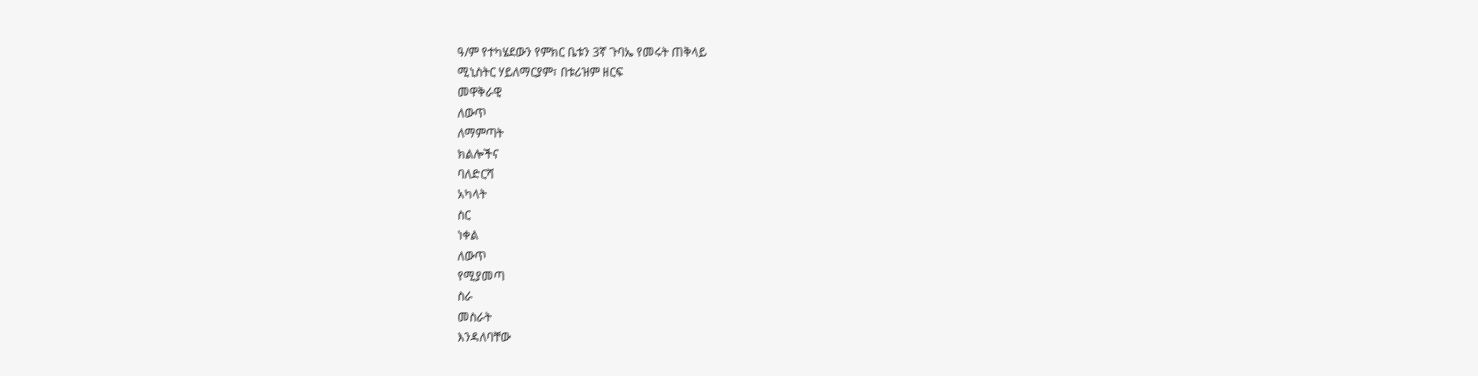ዓ/ም የተካሄደውን የምክር ቤቱን 3ኛ ጉባኤ የመሩት ጠቅላይ
ሚኒስትር ሃይለማርያም፣ በቱሪዝም ዘርፍ
መዋቅራዊ
ለውጥ
ለማምጣት
ክልሎችና
ባለድርሻ
አካላት
ስር
ነቀል
ለውጥ
የሚያመጣ
ስራ
መስራት
እንዳለባቸው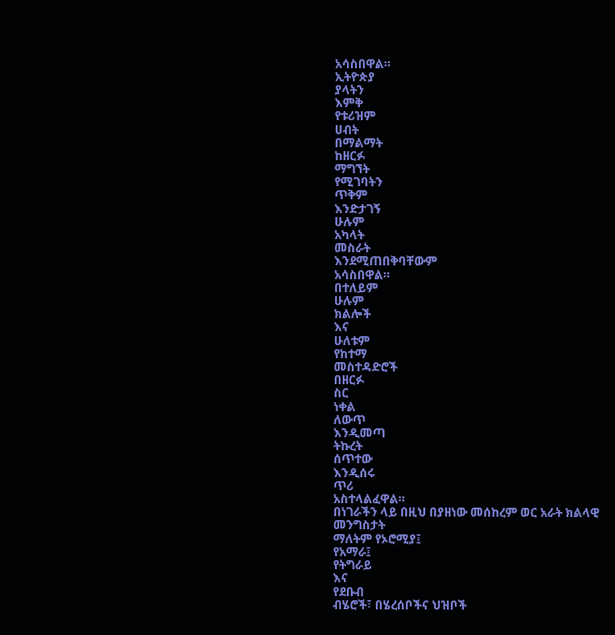አሳስበዋል።
ኢትዮጵያ
ያላትን
እምቅ
የቱሪዝም
ሀብት
በማልማት
ከዘርፉ
ማግኘት
የሚገባትን
ጥቅም
እንድታገኝ
ሁሉም
አካላት
መስራት
እንደሚጠበቅባቸውም
አሳስበዋል።
በተለይም
ሁሉም
ክልሎች
እና
ሁለቱም
የከተማ
መስተዳድሮች
በዘርፉ
ስር
ነቀል
ለውጥ
እንዲመጣ
ትኩረት
ሰጥተው
እንዲሰሩ
ጥሪ
አስተላልፈዋል።
በነገራችን ላይ በዚህ በያዘነው መሰከረም ወር አራት ክልላዊ
መንግስታት
ማለትም የኦሮሚያ፤
የአማራ፤
የትግራይ
እና
የደቡብ
ብሄሮች፣ በሄረሰቦችና ህዝቦች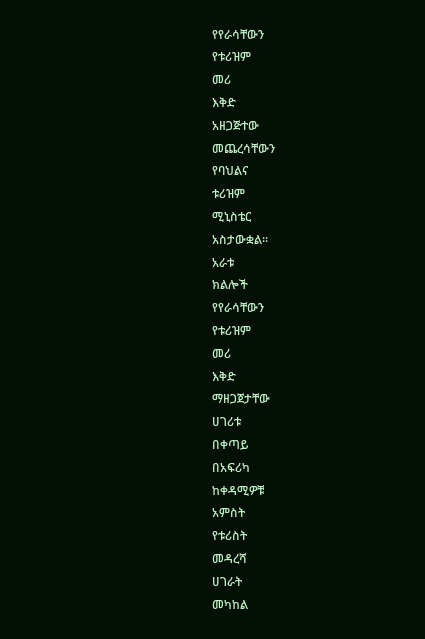የየራሳቸውን
የቱሪዝም
መሪ
እቅድ
አዘጋጅተው
መጨረሳቸውን
የባህልና
ቱሪዝም
ሚኒስቴር
አስታውቋል።
አራቱ
ክልሎች
የየራሳቸውን
የቱሪዝም
መሪ
እቅድ
ማዘጋጀታቸው
ሀገሪቱ
በቀጣይ
በአፍሪካ
ከቀዳሚዎቹ
አምስት
የቱሪስት
መዳረሻ
ሀገራት
መካከል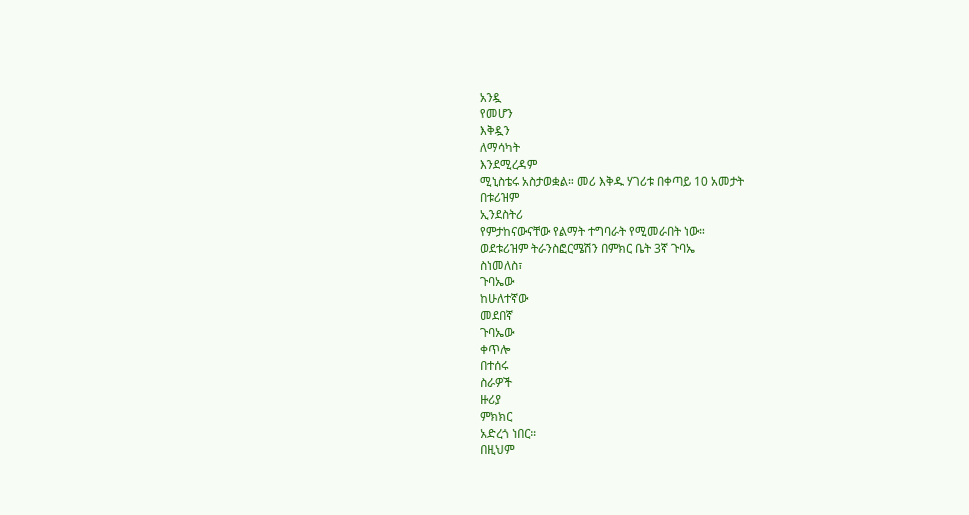አንዷ
የመሆን
እቅዷን
ለማሳካት
እንደሚረዳም
ሚኒስቴሩ አስታወቋል። መሪ እቅዱ ሃገሪቱ በቀጣይ 10 አመታት
በቱሪዝም
ኢንደስትሪ
የምታከናውናቸው የልማት ተግባራት የሚመራበት ነው።
ወደቱሪዝም ትራንስፎርሜሽን በምክር ቤት 3ኛ ጉባኤ
ስነመለስ፣
ጉባኤው
ከሁለተኛው
መደበኛ
ጉባኤው
ቀጥሎ
በተሰሩ
ስራዎች
ዙሪያ
ምክክር
አድረጎ ነበር።
በዚህም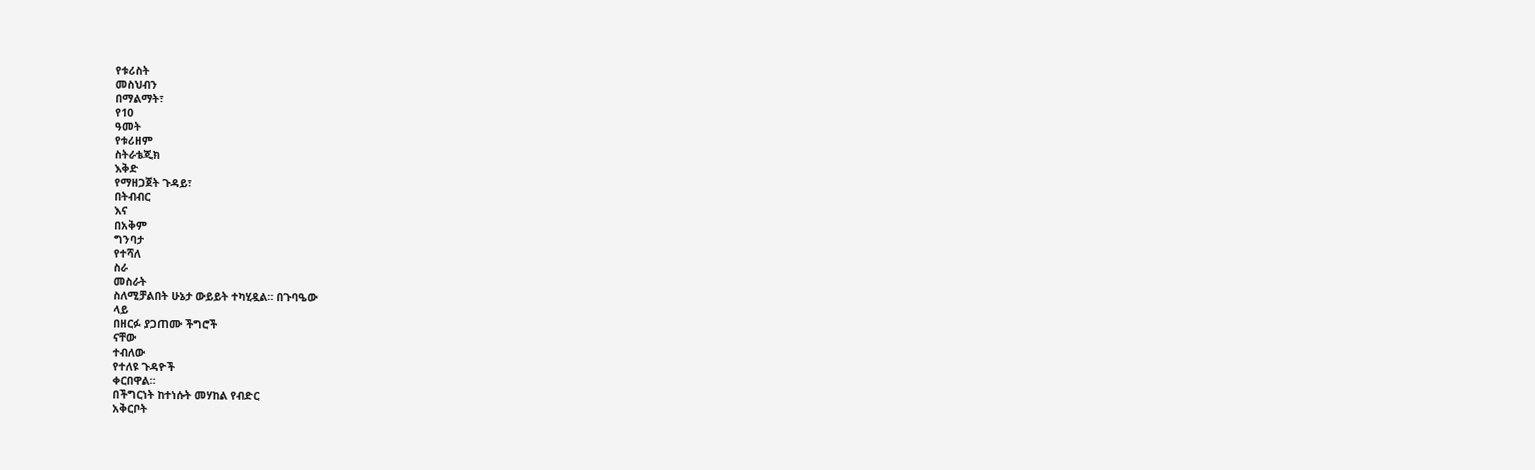የቱሪስት
መስህብን
በማልማት፣
የ10
ዓመት
የቱሪዘም
ስትራቴጂክ
እቅድ
የማዘጋጀት ጉዳይ፣
በትብብር
እና
በአቅም
ግንባታ
የተሻለ
ስራ
መስራት
ስለሚቻልበት ሁኔታ ውይይት ተካሂዷል። በጉባዔው
ላይ
በዘርፉ ያጋጠሙ ችግሮች
ናቸው
ተብለው
የተለዩ ጉዳዮች
ቀርበዋል።
በችግርነት ከተነሱት መሃከል የብድር
አቅርቦት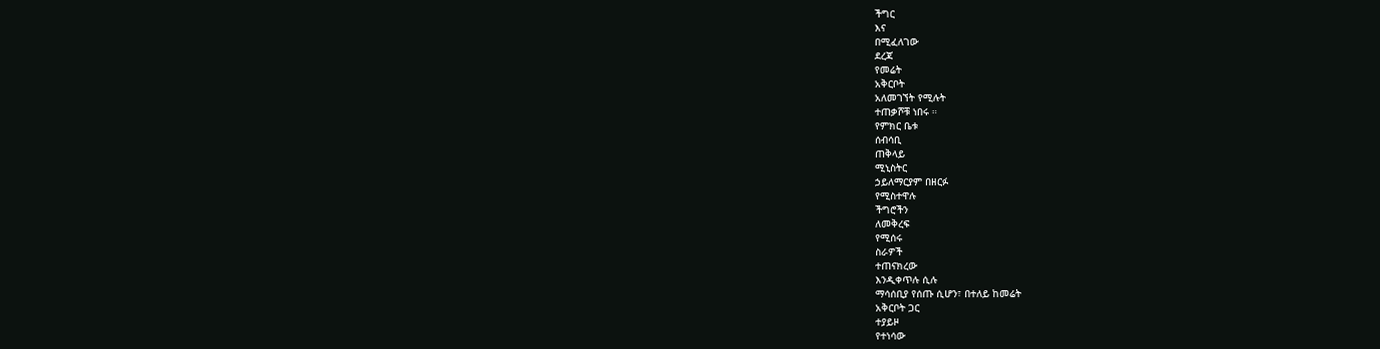ችግር
እና
በሚፈለገው
ደረጃ
የመሬት
አቅርቦት
አለመገኘት የሚሉት
ተጠቃሾቹ ነበሩ ።
የምክር ቤቱ
ሰብሳቢ
ጠቅላይ
ሚኒስትር
ኃይለማርያም በዘርፉ
የሚስተዋሉ
ችግሮችን
ለመቅረፍ
የሚሰሩ
ስራዎች
ተጠናክረው
እንዲቀጥሉ ሲሉ
ማሳሰቢያ የሰጡ ሲሆን፣ በተለይ ከመሬት
አቅርቦት ጋር
ተያይዞ
የተነሳው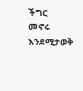ችግር
መኖሩ
እንደሚታወቅ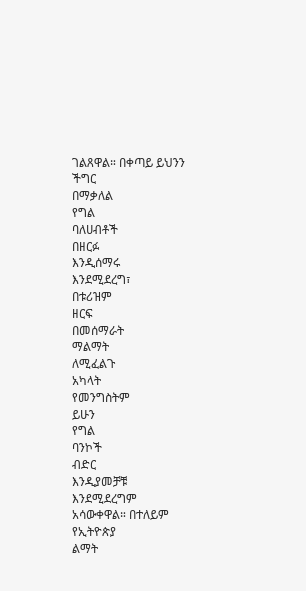ገልጸዋል። በቀጣይ ይህንን
ችግር
በማቃለል
የግል
ባለሀብቶች
በዘርፉ
እንዲሰማሩ
እንደሚደረግ፣
በቱሪዝም
ዘርፍ
በመሰማራት
ማልማት
ለሚፈልጉ
አካላት
የመንግስትም
ይሁን
የግል
ባንኮች
ብድር
እንዲያመቻቹ
እንደሚደረግም
አሳውቀዋል። በተለይም
የኢትዮጵያ
ልማት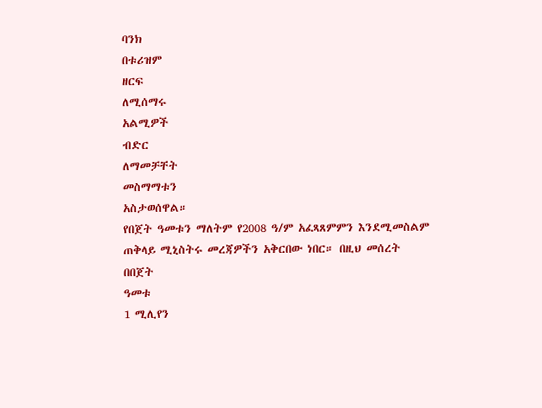ባንክ
በቱሪዝም
ዘርፍ
ለሚሰማሩ
አልሚዎች
ብድር
ለማመቻቸት
መስማማቱን
አስታወሰዋል።
የበጀት ዓመቱን ማለትም የ2008 ዓ/ም አፈጻጸምምን እንደሚመስልም
ጠቅላይ ሚኒስትሩ መረጃዎችን አቅርበው ነበር። በዚህ መሰረት በበጀት
ዓመቱ
1 ሚሊየን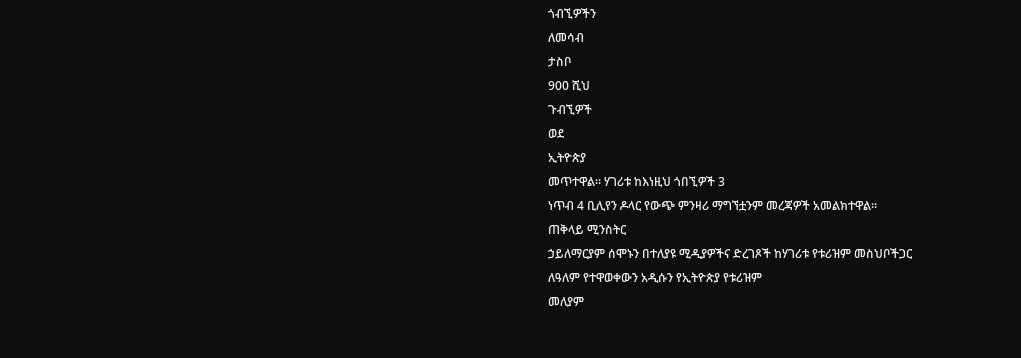ጎብኚዎችን
ለመሳብ
ታስቦ
900 ሺህ
ጉብኚዎች
ወደ
ኢትዮጵያ
መጥተዋል። ሃገሪቱ ከእነዚህ ጎበኚዎች 3
ነጥብ 4 ቢሊየን ዶላር የውጭ ምንዛሪ ማግኘቷንም መረጃዎች አመልክተዋል።
ጠቅላይ ሚንስትር
ኃይለማርያም ሰሞኑን በተለያዩ ሚዲያዎችና ድረገጾች ከሃገሪቱ የቱሪዝም መስህቦችጋር
ለዓለም የተዋወቀውን አዲሱን የኢትዮጵያ የቱሪዝም
መለያም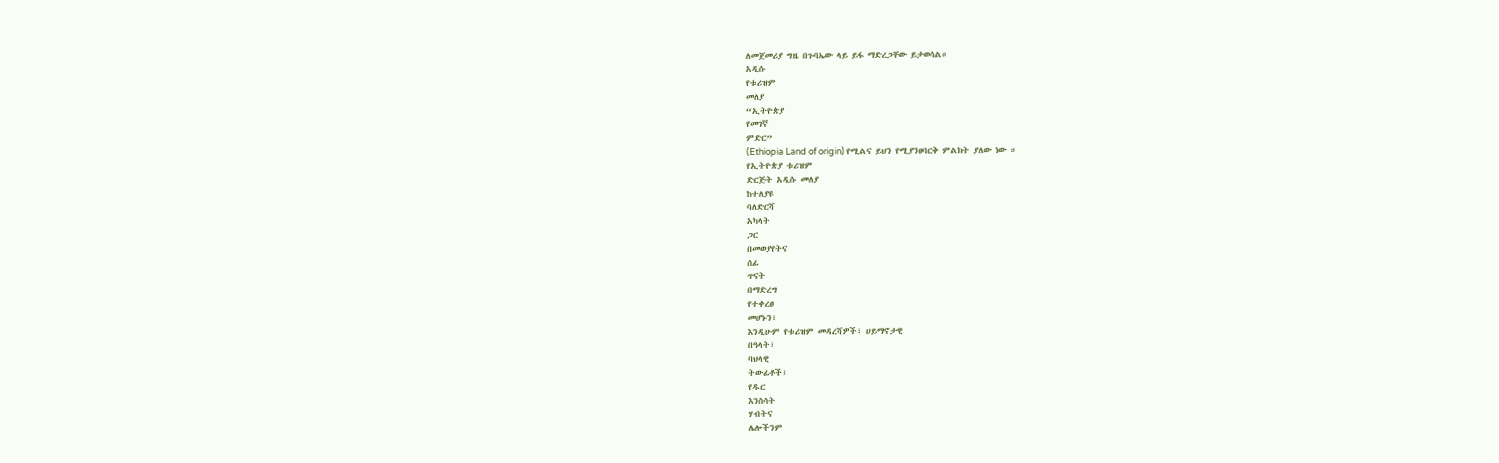ለመጀመሪያ ግዜ በጉባኤው ላይ ይፋ ማድረጋቸው ይታወሳል።
አዲሱ
የቱሪዝም
መለያ
“ኢትዮጵያ
የመገኛ
ምድር”
(Ethiopia Land of origin) የሚልና ይህን የሚያንፀባርቅ ምልክት ያለው ነው ።
የኢትዮጵያ ቱሪዝም
ድርጅት አዲሱ መለያ
ከተለያዩ
ባለድርሻ
አካላት
ጋር
በመወያየትና
ሰፊ
ጥናት
በማድረግ
የተቀረፀ
መሆኑን፣
እንዲሁም የቱሪዝም መዳረሻዎች፣ ሀይማኖታዊ
በዓላት፣
ባህላዊ
ትውፊቶች፣
የዱር
እንስሳት
ሃብትና
ሌሎችንም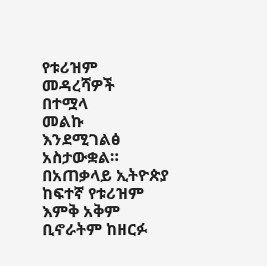የቱሪዝም
መዳረሻዎች
በተሟላ
መልኩ
እንደሚገልፅ
አስታውቋል።
በአጠቃላይ ኢትዮጵያ ከፍተኛ የቱሪዝም እምቅ አቅም ቢኖራትም ከዘርፉ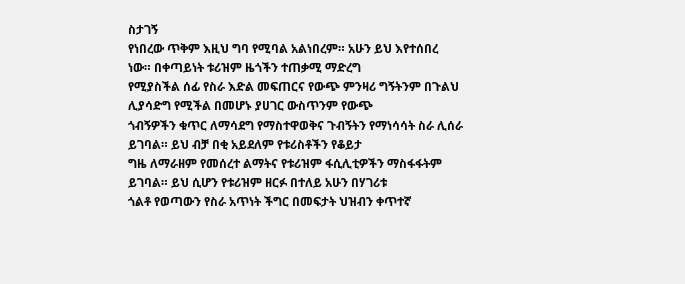ስታገኝ
የነበረው ጥቅም እዚህ ግባ የሚባል አልነበረም። አሁን ይህ እየተሰበረ ነው። በቀጣይነት ቱሪዝም ዜጎችን ተጠቃሚ ማድረግ
የሚያስችል ሰፊ የስራ እድል መፍጠርና የውጭ ምንዛሪ ግኝትንም በጉልህ ሊያሳድግ የሚችል በመሆኑ ያሀገር ውስጥንም የውጭ
ጎብኝዎችን ቁጥር ለማሳደግ የማስተዋወቅና ጉብኝትን የማነሳሳት ስራ ሊሰራ ይገባል። ይህ ብቻ በቂ አይደለም የቱሪስቶችን የቆይታ
ግዜ ለማራዘም የመሰረተ ልማትና የቱሪዝም ፋሲሊቲዎችን ማስፋፋትም ይገባል። ይህ ሲሆን የቱሪዝም ዘርፉ በተለይ አሁን በሃገሪቱ
ጎልቶ የወጣውን የስራ አጥነት ችግር በመፍታት ህዝብን ቀጥተኛ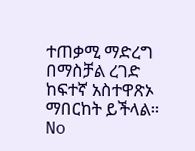ተጠቃሚ ማድረግ በማስቻል ረገድ ከፍተኛ አስተዋጽኦ ማበርከት ይችላል።
No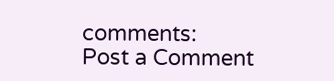comments:
Post a Comment